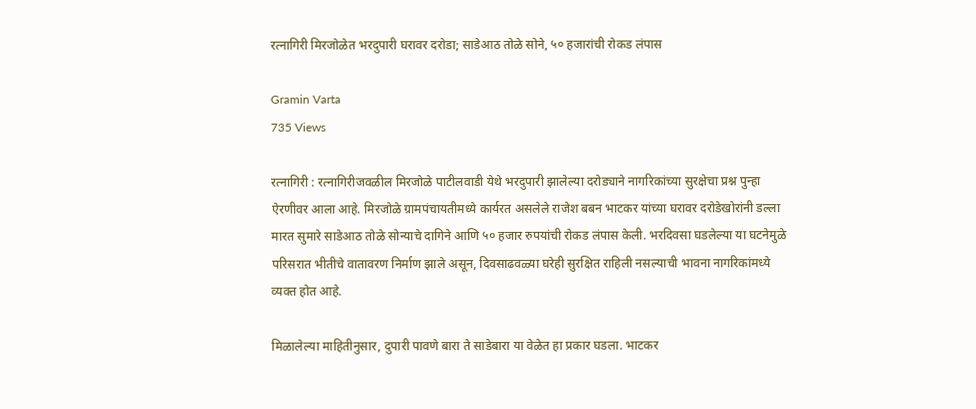रत्नागिरी मिरजोळेत भरदुपारी घरावर दरोडा; साडेआठ तोळे सोने, ५० हजारांची रोकड लंपास

Gramin Varta
735 Views

रत्नागिरी : रत्नागिरीजवळील मिरजोळे पाटीलवाडी येथे भरदुपारी झालेल्या दरोड्याने नागरिकांच्या सुरक्षेचा प्रश्न पुन्हा ऐरणीवर आला आहे. मिरजोळे ग्रामपंचायतीमध्ये कार्यरत असलेले राजेश बबन भाटकर यांच्या घरावर दरोडेखोरांनी डल्ला मारत सुमारे साडेआठ तोळे सोन्याचे दागिने आणि ५० हजार रुपयांची रोकड लंपास केली. भरदिवसा घडलेल्या या घटनेमुळे परिसरात भीतीचे वातावरण निर्माण झाले असून, दिवसाढवळ्या घरेही सुरक्षित राहिली नसल्याची भावना नागरिकांमध्ये व्यक्त होत आहे.

मिळालेल्या माहितीनुसार, दुपारी पावणे बारा ते साडेबारा या वेळेत हा प्रकार घडला. भाटकर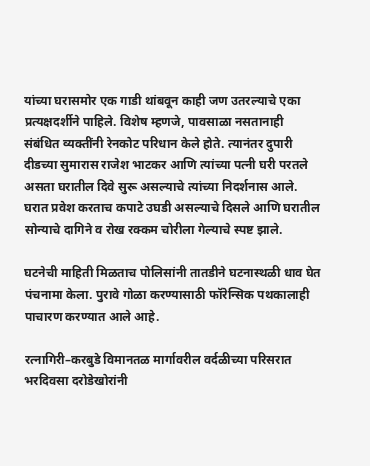यांच्या घरासमोर एक गाडी थांबवून काही जण उतरल्याचे एका प्रत्यक्षदर्शीने पाहिले. विशेष म्हणजे, पावसाळा नसतानाही संबंधित व्यक्तींनी रेनकोट परिधान केले होते. त्यानंतर दुपारी दीडच्या सुमारास राजेश भाटकर आणि त्यांच्या पत्नी घरी परतले असता घरातील दिवे सुरू असल्याचे त्यांच्या निदर्शनास आले. घरात प्रवेश करताच कपाटे उघडी असल्याचे दिसले आणि घरातील सोन्याचे दागिने व रोख रक्कम चोरीला गेल्याचे स्पष्ट झाले.

घटनेची माहिती मिळताच पोलिसांनी तातडीने घटनास्थळी धाव घेत पंचनामा केला. पुरावे गोळा करण्यासाठी फॉरेन्सिक पथकालाही पाचारण करण्यात आले आहे.

रत्नागिरी–करबुडे विमानतळ मार्गावरील वर्दळीच्या परिसरात भरदिवसा दरोडेखोरांनी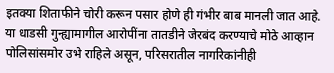इतक्या शिताफीने चोरी करून पसार होणे ही गंभीर बाब मानली जात आहे. या धाडसी गुन्ह्यामागील आरोपींना तातडीने जेरबंद करण्याचे मोठे आव्हान पोलिसांसमोर उभे राहिले असून, परिसरातील नागरिकांनीही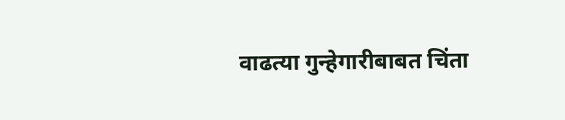वाढत्या गुन्हेगारीबाबत चिंता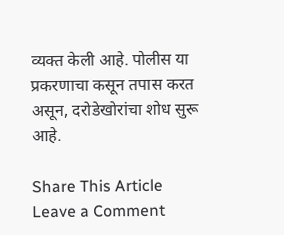व्यक्त केली आहे. पोलीस या प्रकरणाचा कसून तपास करत असून, दरोडेखोरांचा शोध सुरू आहे.

Share This Article
Leave a Comment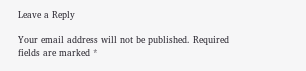Leave a Reply

Your email address will not be published. Required fields are marked *